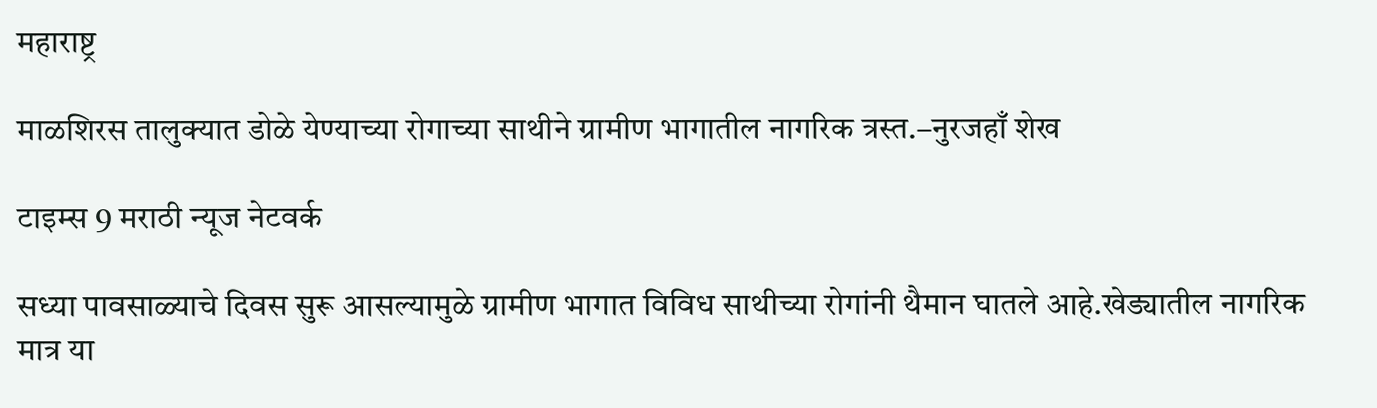महाराष्ट्र

माळशिरस तालुक्यात डोळे येण्याच्या रोगाच्या साथीने ग्रामीण भागातील नागरिक त्रस्त.–नुरजहाँ शेख

टाइम्स 9 मराठी न्यूज नेटवर्क

सध्या पावसाळ्याचे दिवस सुरू आसल्यामुळे ग्रामीण भागात विविध साथीच्या रोगांनी थैमान घातले आहे.खेड्यातील नागरिक मात्र या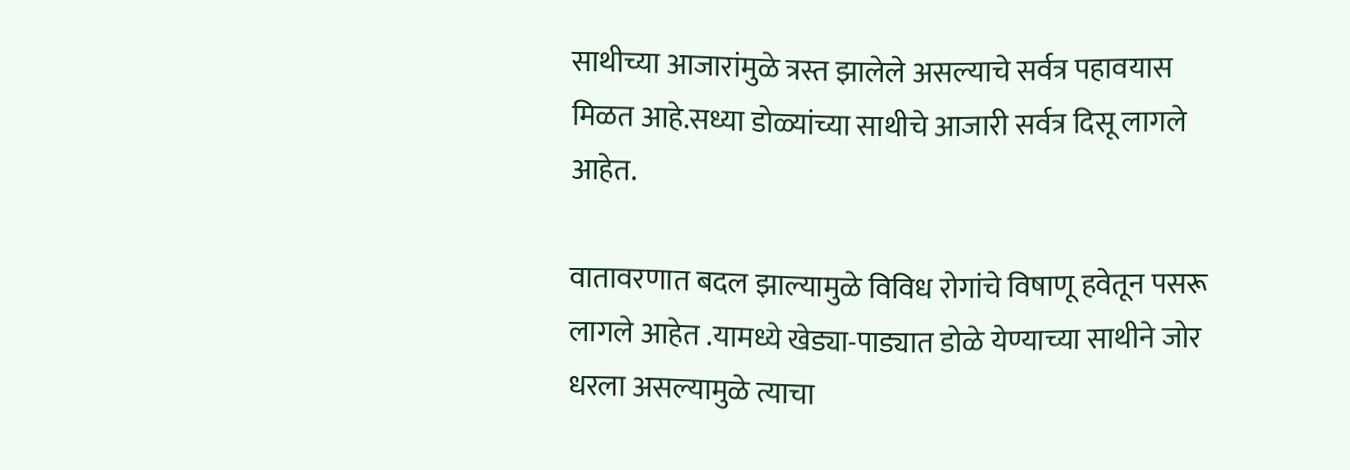साथीच्या आजारांमुळे त्रस्त झालेले असल्याचे सर्वत्र पहावयास मिळत आहे.सध्या डोळ्यांच्या साथीचे आजारी सर्वत्र दिसू लागले आहेत.

वातावरणात बदल झाल्यामुळे विविध रोगांचे विषाणू हवेतून पसरू लागले आहेत .यामध्ये खेड्या-पाड्यात डोळे येण्याच्या साथीने जोर धरला असल्यामुळे त्याचा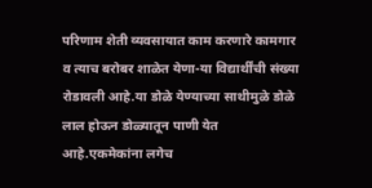परिणाम शेती व्यवसायात काम करणारे कामगार व त्याच बरोबर शाळेत येणा-या विद्यार्थींची संख्या रोडावली आहे.या डोळे येण्याच्या साथीमुळे डोळे लाल होऊन डोळ्यातून पाणी येत आहे.एकमेकांना लगेच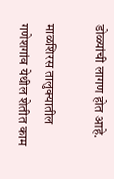डोळ्यांची लागण होत आहे.

माळशिरस तालुक्यातील गणेशगांव येथील शेतीत काम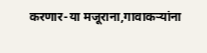करणार-या मजूराना,गावाकऱ्यांना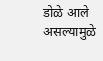डोळे आले असल्यामुळे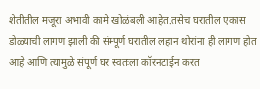शेतीतील मजूरा अभावी कामे खोळंबली आहेत.तसेच घरातील एकास डोळ्याची लागण झाली की संम्पूर्ण घरातील लहान थोरांना ही लागण होत आहे आणि त्यामुळे संपूर्ण घर स्वतःला कॉरनटाईन करत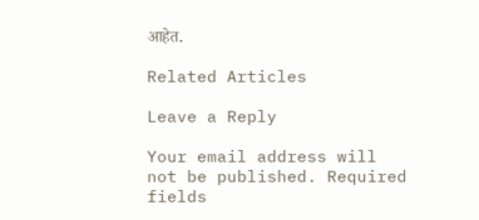आहेत.

Related Articles

Leave a Reply

Your email address will not be published. Required fields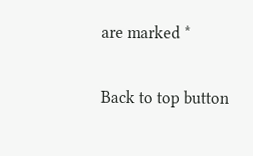are marked *

Back to top button